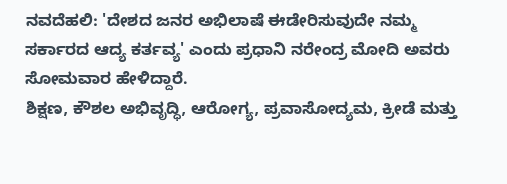ನವದೆಹಲಿ: 'ದೇಶದ ಜನರ ಅಭಿಲಾಷೆ ಈಡೇರಿಸುವುದೇ ನಮ್ಮ ಸರ್ಕಾರದ ಆದ್ಯ ಕರ್ತವ್ಯ' ಎಂದು ಪ್ರಧಾನಿ ನರೇಂದ್ರ ಮೋದಿ ಅವರು ಸೋಮವಾರ ಹೇಳಿದ್ದಾರೆ.
ಶಿಕ್ಷಣ, ಕೌಶಲ ಅಭಿವೃದ್ಧಿ, ಆರೋಗ್ಯ, ಪ್ರವಾಸೋದ್ಯಮ, ಕ್ರೀಡೆ ಮತ್ತು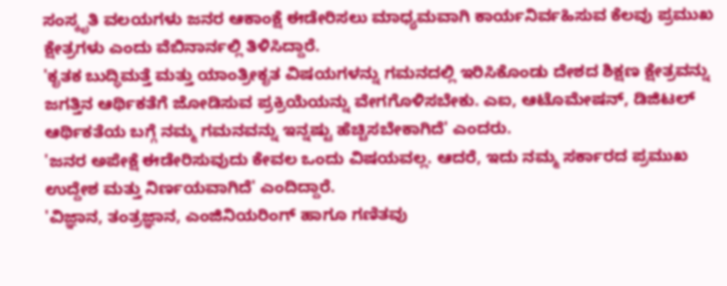ಸಂಸ್ಕೃತಿ ವಲಯಗಳು ಜನರ ಆಕಾಂಕ್ಷೆ ಈಡೇರಿಸಲು ಮಾಧ್ಯಮವಾಗಿ ಕಾರ್ಯನಿರ್ವಹಿಸುವ ಕೆಲವು ಪ್ರಮುಖ ಕ್ಷೇತ್ರಗಳು ಎಂದು ವೆಬಿನಾರ್ನಲ್ಲಿ ತಿಳಿಸಿದ್ದಾರೆ.
'ಕೃತಕ ಬುದ್ಧಿಮತ್ತೆ ಮತ್ತು ಯಾಂತ್ರೀಕೃತ ವಿಷಯಗಳನ್ನು ಗಮನದಲ್ಲಿ ಇರಿಸಿಕೊಂಡು ದೇಶದ ಶಿಕ್ಷಣ ಕ್ಷೇತ್ರವನ್ನು ಜಗತ್ತಿನ ಆರ್ಥಿಕತೆಗೆ ಜೋಡಿಸುವ ಪ್ರಕ್ರಿಯೆಯನ್ನು ವೇಗಗೊಳಿಸಬೇಕು. ಎಐ, ಆಟೊಮೇಷನ್, ಡಿಜಿಟಲ್ ಆರ್ಥಿಕತೆಯ ಬಗ್ಗೆ ನಮ್ಮ ಗಮನವನ್ನು ಇನ್ನಷ್ಟು ಹೆಚ್ಚಿಸಬೇಕಾಗಿದೆ' ಎಂದರು.
'ಜನರ ಅಪೇಕ್ಷೆ ಈಡೇರಿಸುವುದು ಕೇವಲ ಒಂದು ವಿಷಯವಲ್ಲ. ಆದರೆ, ಇದು ನಮ್ಮ ಸರ್ಕಾರದ ಪ್ರಮುಖ ಉದ್ದೇಶ ಮತ್ತು ನಿರ್ಣಯವಾಗಿದೆ' ಎಂದಿದ್ದಾರೆ.
'ವಿಜ್ಞಾನ, ತಂತ್ರಜ್ಞಾನ, ಎಂಜಿನಿಯರಿಂಗ್ ಹಾಗೂ ಗಣಿತವು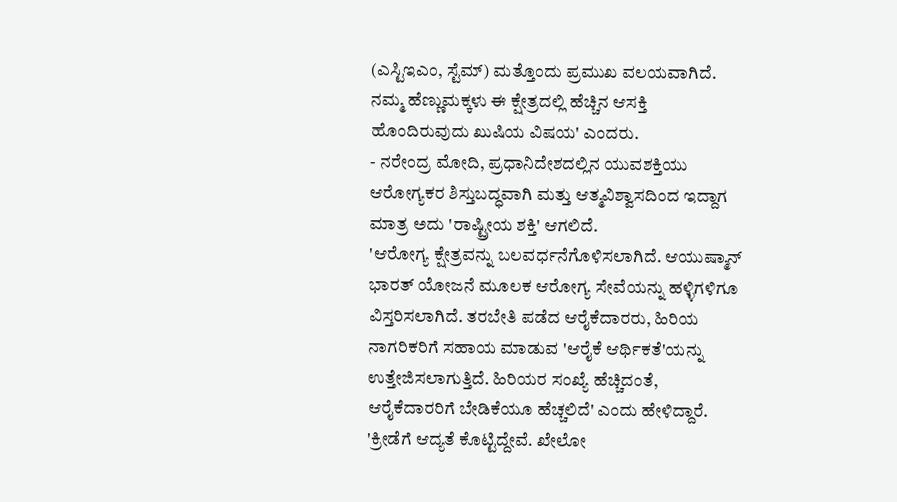(ಎಸ್ಟಿಇಎಂ, ಸ್ಟೆಮ್) ಮತ್ತೊಂದು ಪ್ರಮುಖ ವಲಯವಾಗಿದೆ. ನಮ್ಮ ಹೆಣ್ಣುಮಕ್ಕಳು ಈ ಕ್ಷೇತ್ರದಲ್ಲಿ ಹೆಚ್ಚಿನ ಆಸಕ್ತಿ ಹೊಂದಿರುವುದು ಖುಷಿಯ ವಿಷಯ' ಎಂದರು.
- ನರೇಂದ್ರ ಮೋದಿ, ಪ್ರಧಾನಿದೇಶದಲ್ಲಿನ ಯುವಶಕ್ತಿಯು ಆರೋಗ್ಯಕರ ಶಿಸ್ತುಬದ್ಧವಾಗಿ ಮತ್ತು ಆತ್ಮವಿಶ್ವಾಸದಿಂದ ಇದ್ದಾಗ ಮಾತ್ರ ಅದು 'ರಾಷ್ಟ್ರೀಯ ಶಕ್ತಿ' ಆಗಲಿದೆ.
'ಆರೋಗ್ಯ ಕ್ಷೇತ್ರವನ್ನು ಬಲವರ್ಧನೆಗೊಳಿಸಲಾಗಿದೆ. ಆಯುಷ್ಮಾನ್ ಭಾರತ್ ಯೋಜನೆ ಮೂಲಕ ಆರೋಗ್ಯ ಸೇವೆಯನ್ನು ಹಳ್ಳಿಗಳಿಗೂ ವಿಸ್ತರಿಸಲಾಗಿದೆ. ತರಬೇತಿ ಪಡೆದ ಆರೈಕೆದಾರರು, ಹಿರಿಯ ನಾಗರಿಕರಿಗೆ ಸಹಾಯ ಮಾಡುವ 'ಆರೈಕೆ ಆರ್ಥಿಕತೆ'ಯನ್ನು ಉತ್ತೇಜಿಸಲಾಗುತ್ತಿದೆ. ಹಿರಿಯರ ಸಂಖ್ಯೆ ಹೆಚ್ಚಿದಂತೆ, ಆರೈಕೆದಾರರಿಗೆ ಬೇಡಿಕೆಯೂ ಹೆಚ್ಚಲಿದೆ' ಎಂದು ಹೇಳಿದ್ದಾರೆ.
'ಕ್ರೀಡೆಗೆ ಆದ್ಯತೆ ಕೊಟ್ಟಿದ್ದೇವೆ. ಖೇಲೋ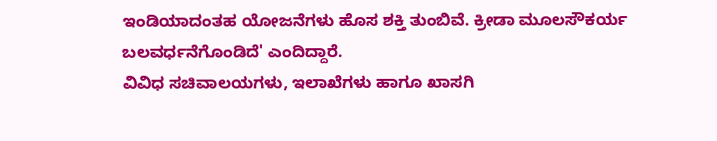ಇಂಡಿಯಾದಂತಹ ಯೋಜನೆಗಳು ಹೊಸ ಶಕ್ತಿ ತುಂಬಿವೆ. ಕ್ರೀಡಾ ಮೂಲಸೌಕರ್ಯ ಬಲವರ್ಧನೆಗೊಂಡಿದೆ' ಎಂದಿದ್ದಾರೆ.
ವಿವಿಧ ಸಚಿವಾಲಯಗಳು, ಇಲಾಖೆಗಳು ಹಾಗೂ ಖಾಸಗಿ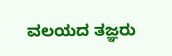ವಲಯದ ತಜ್ಞರು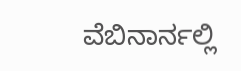ವೆಬಿನಾರ್ನಲ್ಲಿ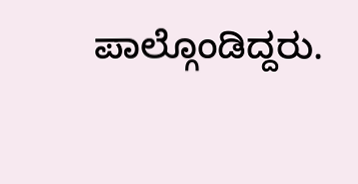ಪಾಲ್ಗೊಂಡಿದ್ದರು.